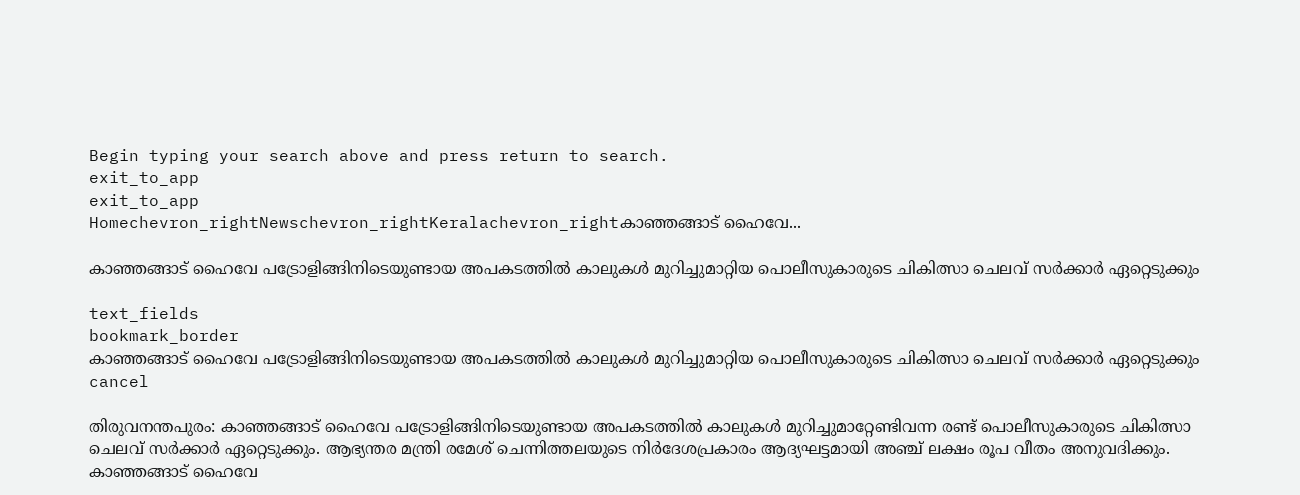Begin typing your search above and press return to search.
exit_to_app
exit_to_app
Homechevron_rightNewschevron_rightKeralachevron_rightകാഞ്ഞങ്ങാട് ഹൈവേ...

കാഞ്ഞങ്ങാട് ഹൈവേ പട്രോളിങ്ങിനിടെയുണ്ടായ അപകടത്തിൽ കാലുകൾ മുറിച്ചുമാറ്റിയ പൊലീസുകാരുടെ ചികിത്സാ ചെലവ് സർക്കാർ ഏറ്റെടുക്കും

text_fields
bookmark_border
കാഞ്ഞങ്ങാട് ഹൈവേ പട്രോളിങ്ങിനിടെയുണ്ടായ അപകടത്തിൽ കാലുകൾ മുറിച്ചുമാറ്റിയ പൊലീസുകാരുടെ ചികിത്സാ ചെലവ് സർക്കാർ ഏറ്റെടുക്കും
cancel

തിരുവനന്തപുരം: കാഞ്ഞങ്ങാട് ഹൈവേ പട്രോളിങ്ങിനിടെയുണ്ടായ അപകടത്തിൽ കാലുകൾ മുറിച്ചുമാറ്റേണ്ടിവന്ന രണ്ട് പൊലീസുകാരുടെ ചികിത്സാ ചെലവ് സർക്കാർ ഏറ്റെടുക്കും. ആഭ്യന്തര മന്ത്രി രമേശ് ചെന്നിത്തലയുടെ നിർദേശപ്രകാരം ആദ്യഘട്ടമായി അഞ്ച് ലക്ഷം രൂപ വീതം അനുവദിക്കും. കാഞ്ഞങ്ങാട് ഹൈവേ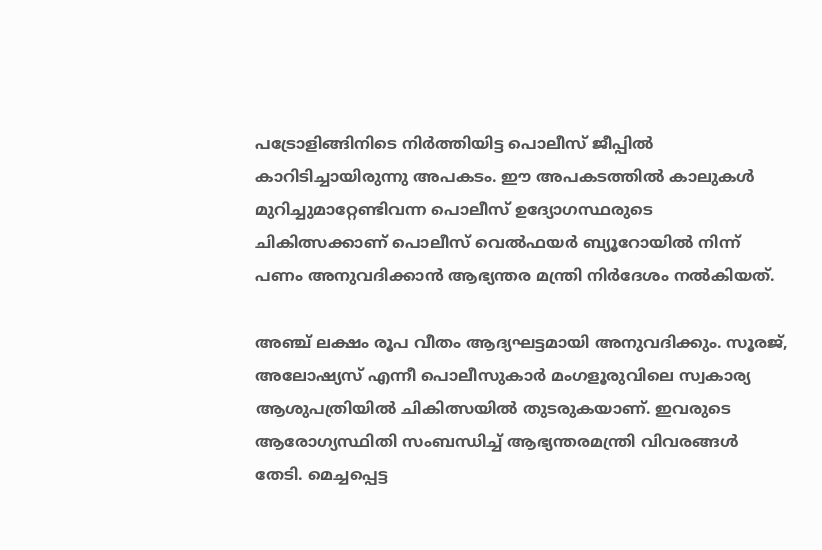പട്രോളിങ്ങിനിടെ നിർത്തിയിട്ട പൊലീസ് ജീപ്പിൽ കാറിടിച്ചായിരുന്നു അപകടം. ഈ അപകടത്തിൽ കാലുകൾ മുറിച്ചുമാറ്റേണ്ടിവന്ന പൊലീസ് ഉദ്യോഗസ്ഥരുടെ ചികിത്സക്കാണ് പൊലീസ് വെൽഫയർ ബ്യൂറോയിൽ നിന്ന് പണം അനുവദിക്കാൻ ആഭ്യന്തര മന്ത്രി നിർദേശം നൽകിയത്.

അഞ്ച് ലക്ഷം രൂപ വീതം ആദ്യഘട്ടമായി അനുവദിക്കും. സൂരജ്, അലോഷ്യസ് എന്നീ പൊലീസുകാർ മംഗളൂരുവിലെ സ്വകാര്യ ആശുപത്രിയിൽ ചികിത്സയിൽ തുടരുകയാണ്. ഇവരുടെ ആരോഗ്യസ്ഥിതി സംബന്ധിച്ച് ആഭ്യന്തരമന്ത്രി വിവരങ്ങൾ തേടി. മെച്ചപ്പെട്ട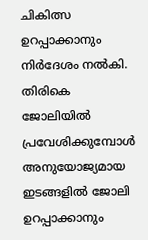ചികിത്സ ഉറപ്പാക്കാനും നിർദേശം നൽകി. തിരികെ ജോലിയിൽ പ്രവേശിക്കുമ്പോൾ അനുയോജ്യമായ ഇടങ്ങളിൽ ജോലി ഉറപ്പാക്കാനും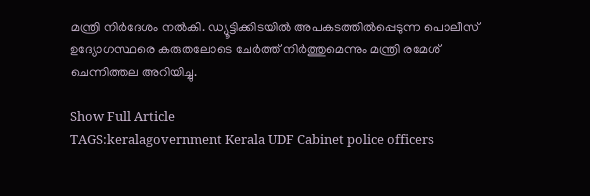മന്ത്രി നിർദേശം നൽകി. ഡ്യൂട്ടിക്കിടയിൽ അപകടത്തിൽപ്പെടുന്ന പൊലീസ് ഉദ്യോഗസ്ഥരെ കരുതലോടെ ചേർത്ത് നിർത്തുമെന്നും മന്ത്രി രമേശ്‌ ചെന്നിത്തല അറിയിച്ചു.

Show Full Article
TAGS:keralagovernment Kerala UDF Cabinet police officers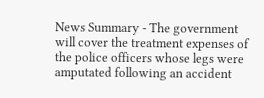News Summary - The government will cover the treatment expenses of the police officers whose legs were amputated following an accident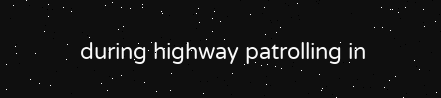during highway patrolling in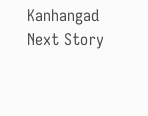Kanhangad
Next Story